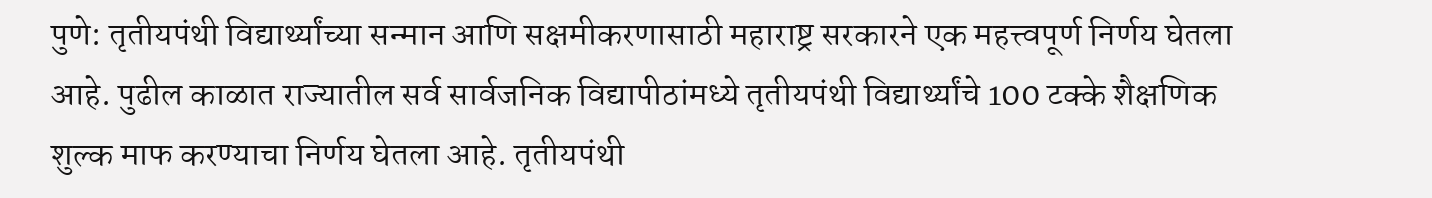पुणे: तृतीयपंथी विद्यार्थ्यांच्या सन्मान आणि सक्षमीकरणासाठी महाराष्ट्र सरकारने एक महत्त्वपूर्ण निर्णय घेतला आहे. पुढील काळात राज्यातील सर्व सार्वजनिक विद्यापीठांमध्ये तृतीयपंथी विद्यार्थ्यांचे 100 टक्के शैक्षणिक शुल्क माफ करण्याचा निर्णय घेतला आहे. तृतीयपंथी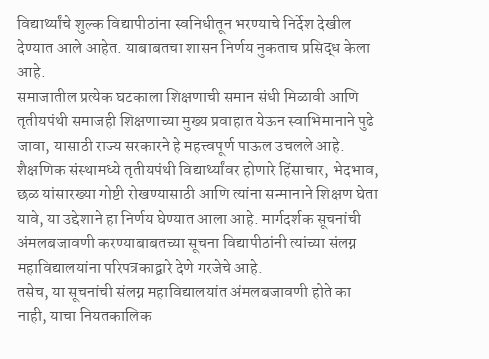विद्यार्थ्यांचे शुल्क विद्यापीठांना स्वनिधीतून भरण्याचे निर्देश देखील देण्यात आले आहेत. याबाबतचा शासन निर्णय नुकताच प्रसिद्ध केला आहे.
समाजातील प्रत्येक घटकाला शिक्षणाची समान संधी मिळावी आणि तृतीयपंथी समाजही शिक्षणाच्या मुख्य प्रवाहात येऊन स्वाभिमानाने पुढे जावा, यासाठी राज्य सरकारने हे महत्त्वपूर्ण पाऊल उचलले आहे.
शैक्षणिक संस्थामध्ये तृतीयपंथी विद्यार्थ्यांवर होणारे हिंसाचार, भेदभाव, छळ यांसारख्या गोष्टी रोखण्यासाठी आणि त्यांना सन्मानाने शिक्षण घेता यावे, या उद्देशाने हा निर्णय घेण्यात आला आहे. मार्गदर्शक सूचनांची अंमलबजावणी करण्याबाबतच्या सूचना विद्यापीठांनी त्यांच्या संलग्न महाविद्यालयांना परिपत्रकाद्वारे देणे गरजेचे आहे.
तसेच, या सूचनांची संलग्न महाविद्यालयांत अंमलबजावणी होते का नाही, याचा नियतकालिक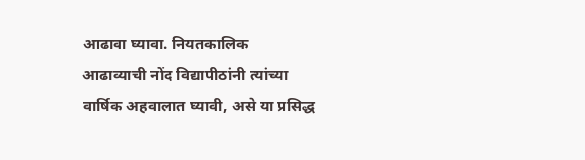आढावा घ्यावा. नियतकालिक आढाव्याची नोंद विद्यापीठांनी त्यांच्या वार्षिक अहवालात घ्यावी, असे या प्रसिद्ध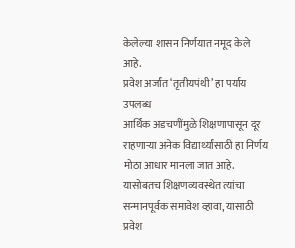केलेल्या शासन निर्णयात नमूद केले आहे.
प्रवेश अर्जांत ‘तृतीयपंथी’ हा पर्याय उपलब्ध
आर्थिक अडचणींमुळे शिक्षणापासून दूर राहणाऱ्या अनेक विद्यार्थ्यांसाठी हा निर्णय मोठा आधार मानला जात आहे. यासोबतच शिक्षणव्यवस्थेत त्यांचा सन्मानपूर्वक समावेश व्हावा, यासाठी प्रवेश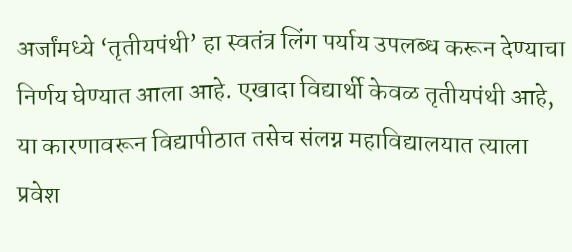अर्जांमध्ये ‘तृतीयपंथी’ हा स्वतंत्र लिंग पर्याय उपलब्ध करून देण्याचा निर्णय घेण्यात आला आहे. एखादा विद्यार्थी केवळ तृतीयपंथी आहे, या कारणावरून विद्यापीठात तसेच संलग्न महाविद्यालयात त्याला प्रवेश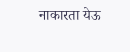नाकारता येऊ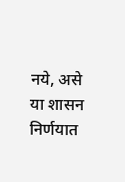नये, असे या शासन निर्णयात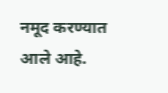नमूद करण्यात आले आहे.